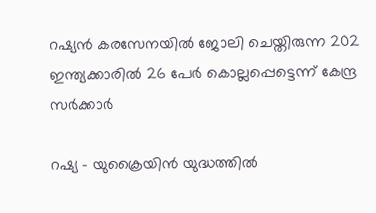റഷ്യൻ കരസേനയില്‍ ജോലി ചെയ്തിരുന്ന 202 ഇന്ത്യക്കാരിൽ 26 പേർ കൊല്ലപ്പെട്ടെന്ന് കേന്ദ്ര സർക്കാർ

റഷ്യ – യുക്രൈയിൻ യുദ്ധത്തില്‍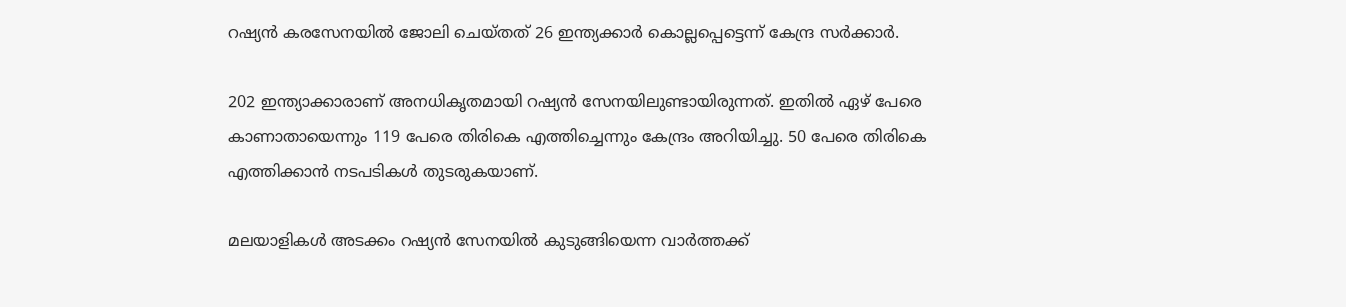റഷ്യൻ കരസേനയില്‍ ജോലി ചെയ്തത് 26 ഇന്ത്യക്കാർ കൊല്ലപ്പെട്ടെന്ന് കേന്ദ്ര സർക്കാർ.

202 ഇന്ത്യാക്കാരാണ് അനധികൃതമായി റഷ്യൻ സേനയിലുണ്ടായിരുന്നത്. ഇതില്‍ ഏഴ് പേരെ കാണാതായെന്നും 119 പേരെ തിരികെ എത്തിച്ചെന്നും കേന്ദ്രം അറിയിച്ചു. 50 പേരെ തിരികെ എത്തിക്കാൻ നടപടികള്‍ തുടരുകയാണ്.

മലയാളികള്‍ അടക്കം റഷ്യൻ സേനയില്‍ കുടുങ്ങിയെന്ന വാർത്തക്ക്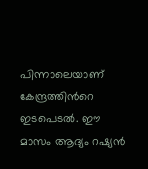പിന്നാലെയാണ് കേന്ദ്രത്തിന്‍റെ ഇടപെടല്‍. ഈ മാസം ആദ്യം റഷ്യൻ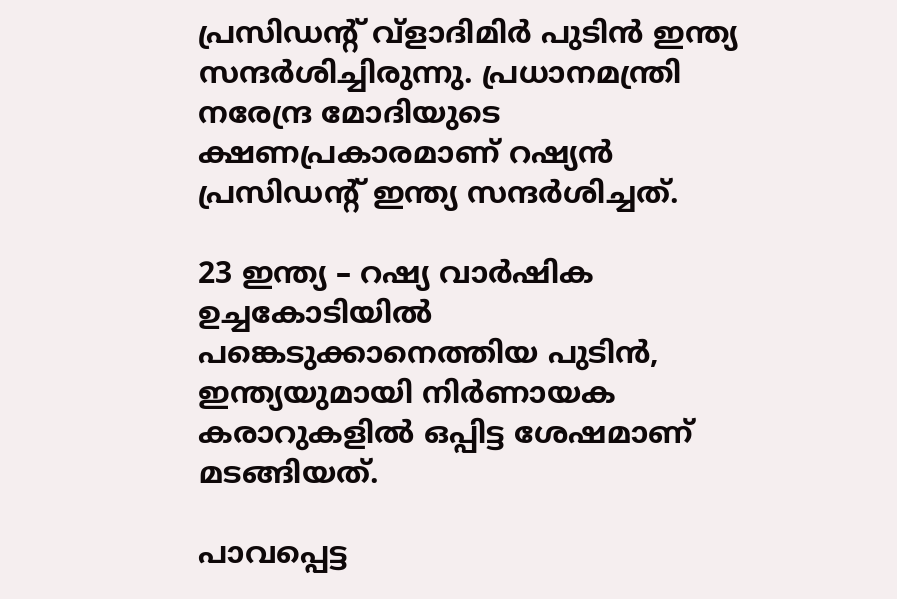പ്രസിഡന്‍റ് വ്ളാദിമിർ പുടിൻ ഇന്ത്യ സന്ദർശിച്ചിരുന്നു. പ്രധാനമന്ത്രി നരേന്ദ്ര മോദിയുടെ ക്ഷണപ്രകാരമാണ് റഷ്യൻ പ്രസിഡന്‍റ് ഇന്ത്യ സന്ദർശിച്ചത്.

23 ഇന്ത്യ – റഷ്യ വാർഷിക ഉച്ചകോടിയില്‍ പങ്കെടുക്കാനെത്തിയ പുടിൻ, ഇന്ത്യയുമായി നിർണായക കരാറുകളില്‍ ഒപ്പിട്ട ശേഷമാണ് മടങ്ങിയത്.

പാവപ്പെട്ട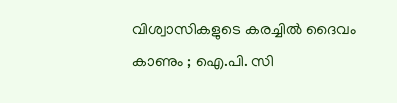വിശ്വാസികളുടെ കരച്ചിൽ ദൈവം കാണും ; ഐ.പി. സി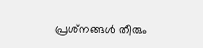പ്രശ്‌നങ്ങൾ തീരും